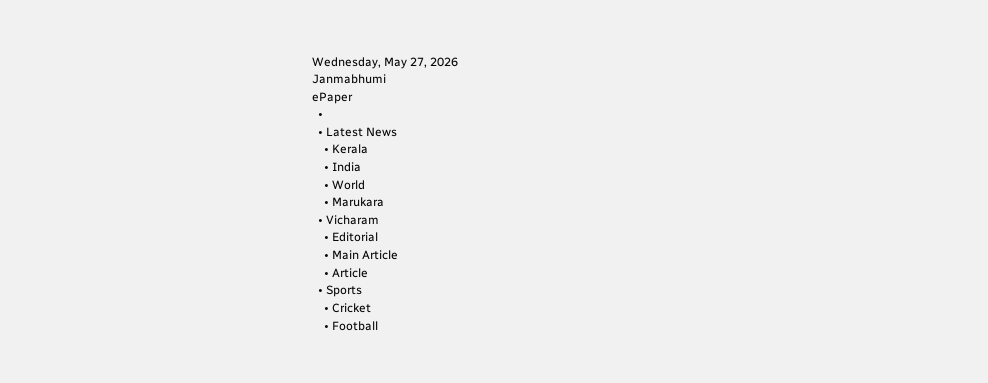Wednesday, May 27, 2026
Janmabhumi
ePaper
  •
  • Latest News
    • Kerala
    • India
    • World
    • Marukara
  • Vicharam
    • Editorial
    • Main Article
    • Article
  • Sports
    • Cricket
    • Football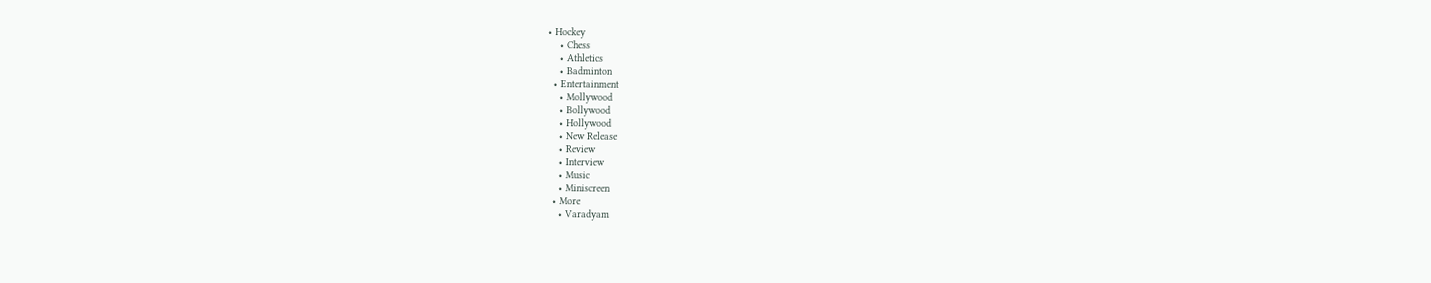• Hockey
    • Chess
    • Athletics
    • Badminton
  • Entertainment
    • Mollywood
    • Bollywood
    • Hollywood
    • New Release
    • Review
    • Interview
    • Music
    • Miniscreen
  • More
    • Varadyam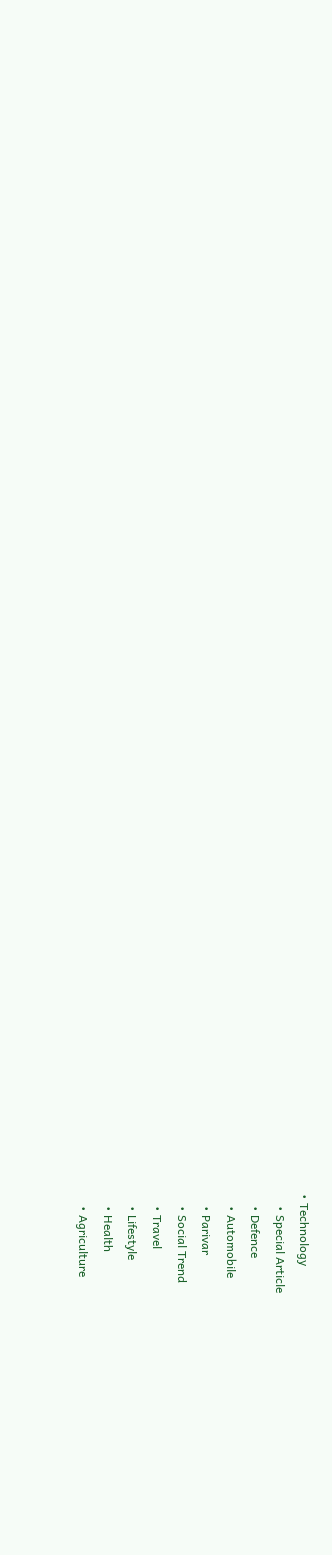• Technology
    • Special Article
    • Defence
    • Automobile
    • Parivar
    • Social Trend
    • Travel
    • Lifestyle
    • Health
    • Agriculture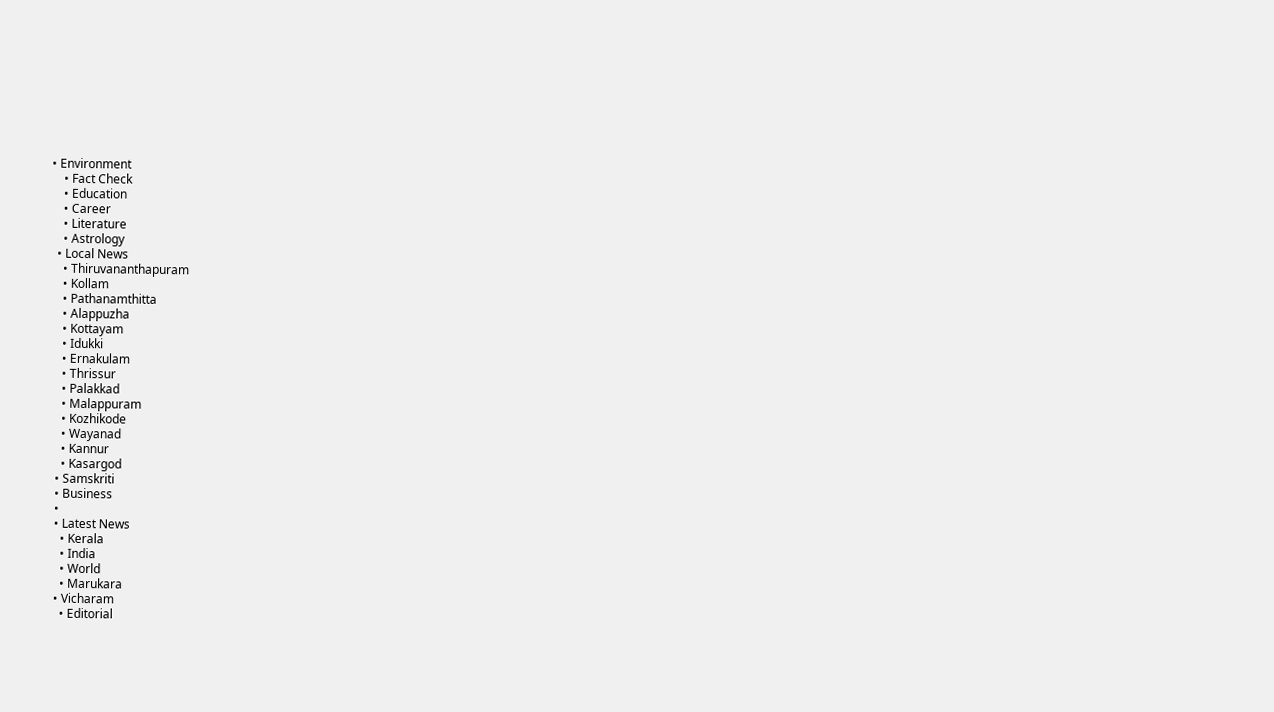• Environment
    • Fact Check
    • Education
    • Career
    • Literature
    • Astrology
  • Local News
    • Thiruvananthapuram
    • Kollam
    • Pathanamthitta
    • Alappuzha
    • Kottayam
    • Idukki
    • Ernakulam
    • Thrissur
    • Palakkad
    • Malappuram
    • Kozhikode
    • Wayanad
    • Kannur
    • Kasargod
  • Samskriti
  • Business
  •
  • Latest News
    • Kerala
    • India
    • World
    • Marukara
  • Vicharam
    • Editorial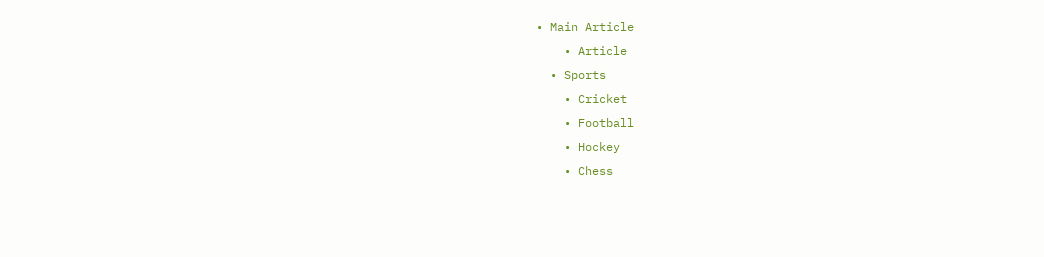• Main Article
    • Article
  • Sports
    • Cricket
    • Football
    • Hockey
    • Chess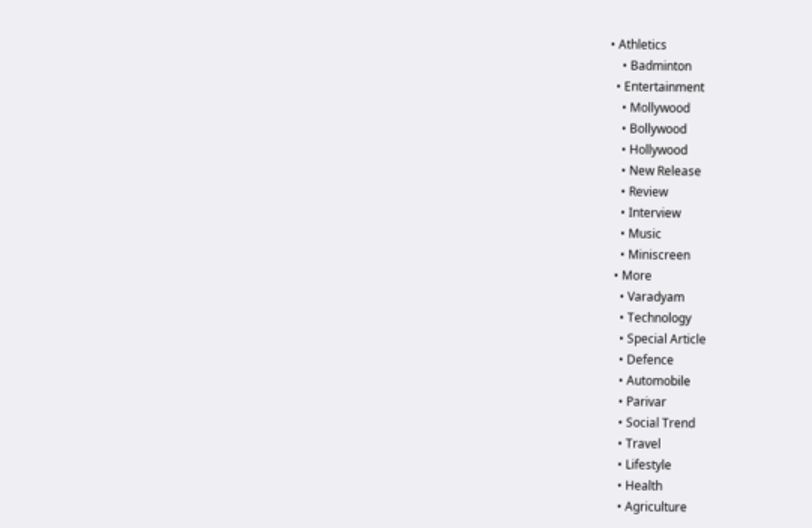• Athletics
    • Badminton
  • Entertainment
    • Mollywood
    • Bollywood
    • Hollywood
    • New Release
    • Review
    • Interview
    • Music
    • Miniscreen
  • More
    • Varadyam
    • Technology
    • Special Article
    • Defence
    • Automobile
    • Parivar
    • Social Trend
    • Travel
    • Lifestyle
    • Health
    • Agriculture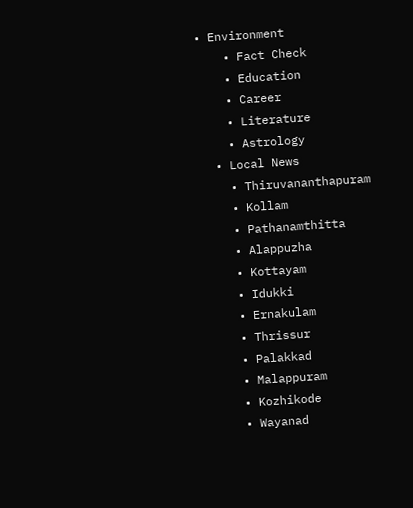• Environment
    • Fact Check
    • Education
    • Career
    • Literature
    • Astrology
  • Local News
    • Thiruvananthapuram
    • Kollam
    • Pathanamthitta
    • Alappuzha
    • Kottayam
    • Idukki
    • Ernakulam
    • Thrissur
    • Palakkad
    • Malappuram
    • Kozhikode
    • Wayanad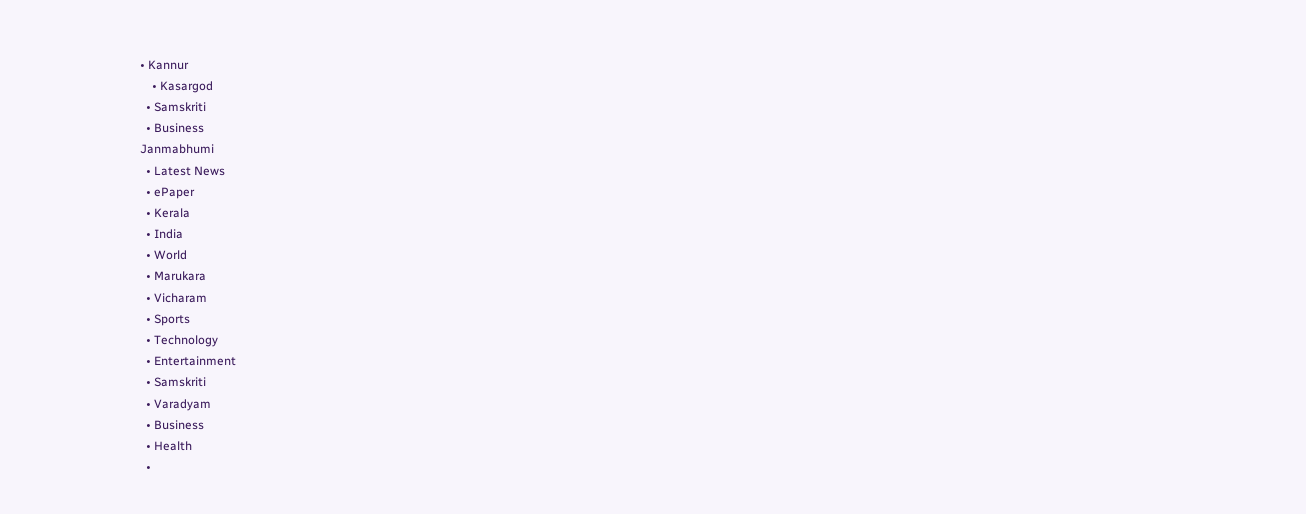• Kannur
    • Kasargod
  • Samskriti
  • Business
Janmabhumi
  • Latest News
  • ePaper
  • Kerala
  • India
  • World
  • Marukara
  • Vicharam
  • Sports
  • Technology
  • Entertainment
  • Samskriti
  • Varadyam
  • Business
  • Health
  •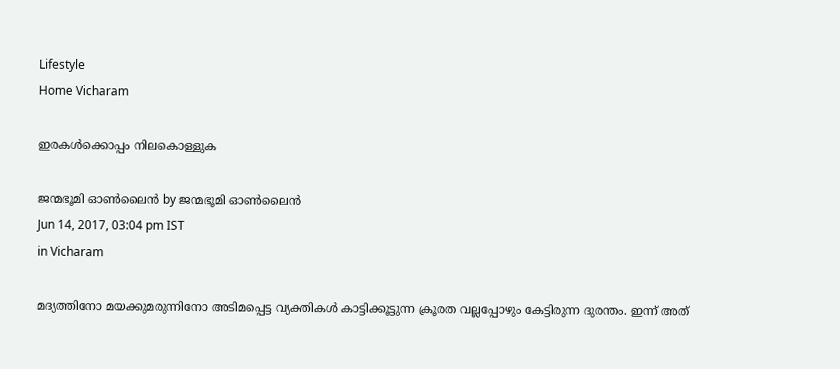Lifestyle
Home Vicharam

ഇരകള്‍ക്കൊപ്പം നിലകൊള്ളുക

ജന്മഭൂമി ഓണ്‍ലൈന്‍ by ജന്മഭൂമി ഓണ്‍ലൈന്‍
Jun 14, 2017, 03:04 pm IST
in Vicharam

മദ്യത്തിനോ മയക്കുമരുന്നിനോ അടിമപ്പെട്ട വ്യക്തികള്‍ കാട്ടിക്കൂട്ടുന്ന ക്രൂരത വല്ലപ്പോഴും കേട്ടിരുന്ന ദുരന്തം. ഇന്ന് അത്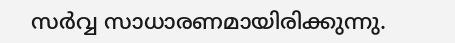സര്‍വ്വ സാധാരണമായിരിക്കുന്നു.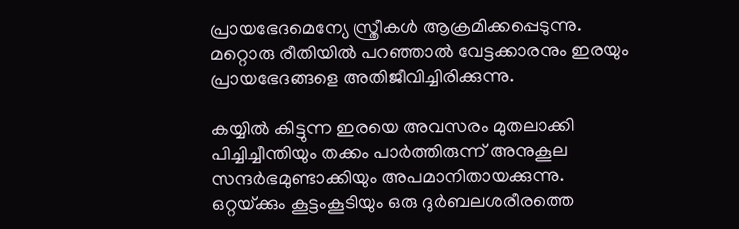പ്രായഭേദമെന്യേ സ്ത്രീകള്‍ ആക്രമിക്കപ്പെടുന്നു. മറ്റൊരു രീതിയില്‍ പറഞ്ഞാല്‍ വേട്ടക്കാരനും ഇരയും പ്രായഭേദങ്ങളെ അതിജീവിച്ചിരിക്കുന്നു.

കയ്യില്‍ കിട്ടുന്ന ഇരയെ അവസരം മുതലാക്കി പിച്ചിച്ചീന്തിയും തക്കം പാര്‍ത്തിരുന്ന് അനുകൂല സന്ദര്‍ഭമുണ്ടാക്കിയും അപമാനിതായക്കുന്നു. ഒറ്റയ്‌ക്കും കൂട്ടംകൂടിയും ഒരു ദുര്‍ബലശരീരത്തെ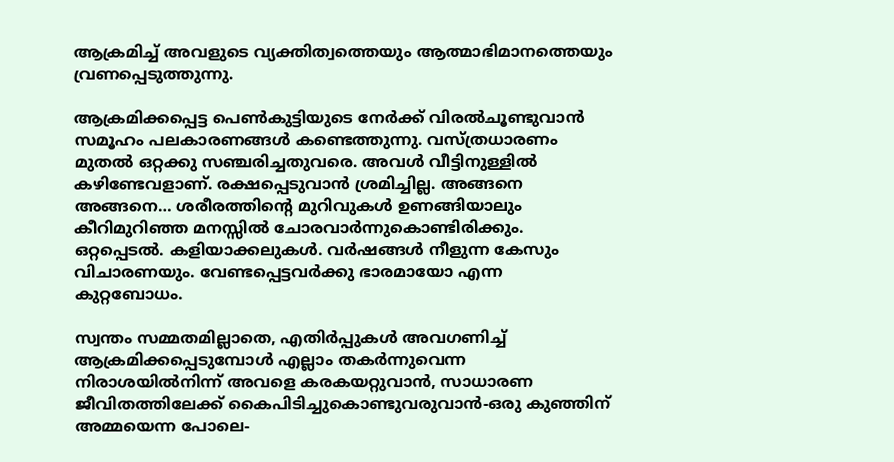ആക്രമിച്ച് അവളുടെ വ്യക്തിത്വത്തെയും ആത്മാഭിമാനത്തെയും വ്രണപ്പെടുത്തുന്നു.

ആക്രമിക്കപ്പെട്ട പെണ്‍കുട്ടിയുടെ നേര്‍ക്ക് വിരല്‍ചൂണ്ടുവാന്‍ സമൂഹം പലകാരണങ്ങള്‍ കണ്ടെത്തുന്നു. വസ്ത്രധാരണം മുതല്‍ ഒറ്റക്കു സഞ്ചരിച്ചതുവരെ. അവള്‍ വീട്ടിനുള്ളില്‍ കഴിണ്ടേവളാണ്. രക്ഷപ്പെടുവാന്‍ ശ്രമിച്ചില്ല. അങ്ങനെ അങ്ങനെ… ശരീരത്തിന്റെ മുറിവുകള്‍ ഉണങ്ങിയാലും കീറിമുറിഞ്ഞ മനസ്സില്‍ ചോരവാര്‍ന്നുകൊണ്ടിരിക്കും. ഒറ്റപ്പെടല്‍. കളിയാക്കലുകള്‍. വര്‍ഷങ്ങള്‍ നീളുന്ന കേസും വിചാരണയും. വേണ്ടപ്പെട്ടവര്‍ക്കു ഭാരമായോ എന്ന കുറ്റബോധം.

സ്വന്തം സമ്മതമില്ലാതെ, എതിര്‍പ്പുകള്‍ അവഗണിച്ച് ആക്രമിക്കപ്പെടുമ്പോള്‍ എല്ലാം തകര്‍ന്നുവെന്ന നിരാശയില്‍നിന്ന് അവളെ കരകയറ്റുവാന്‍, സാധാരണ ജീവിതത്തിലേക്ക് കൈപിടിച്ചുകൊണ്ടുവരുവാന്‍-ഒരു കുഞ്ഞിന് അമ്മയെന്ന പോലെ-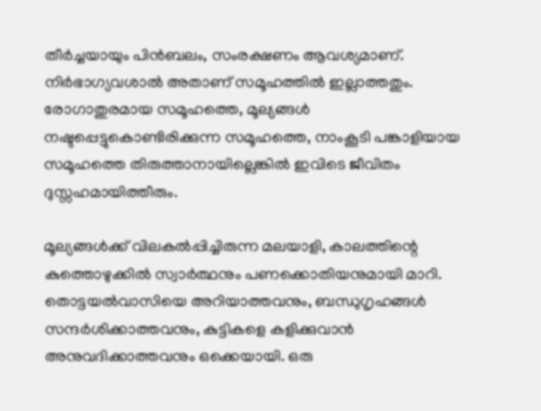തീര്‍ച്ചയായും പിന്‍ബലം, സംരക്ഷണം ആവശ്യമാണ്. നിര്‍ഭാഗ്യവശാല്‍ അതാണ് സമൂഹത്തില്‍ ഇല്ലാത്തതും. രോഗാതുരമായ സമൂഹത്തെ, മൂല്യങ്ങള്‍ നഷ്ടപ്പെട്ടുകൊണ്ടിരിക്കുന്ന സമൂഹത്തെ, നാംകൂടി പങ്കാളിയായ സമൂഹത്തെ തിരുത്താനായില്ലെങ്കില്‍ ഇവിടെ ജീവിതം ദുസ്സഹമായിത്തീരും.

മൂല്യങ്ങള്‍ക്ക് വിലകല്‍പ്പിച്ചിരുന്ന മലയാളി, കാലത്തിന്റെ കുത്തൊഴുക്കില്‍ സ്വാര്‍ത്ഥനും പണക്കൊതിയനുമായി മാറി. തൊട്ടയല്‍വാസിയെ അറിയാത്തവനും, ബന്ധുഗൃഹങ്ങള്‍ സന്ദര്‍ശിക്കാത്തവനും, കുട്ടികളെ കളിക്കുവാന്‍ അനുവദിക്കാത്തവനും ഒക്കെയായി. ഒരു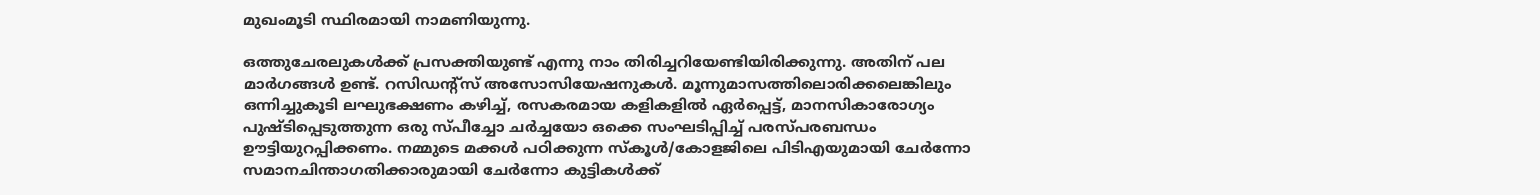മുഖംമൂടി സ്ഥിരമായി നാമണിയുന്നു.

ഒത്തുചേരലുകള്‍ക്ക് പ്രസക്തിയുണ്ട് എന്നു നാം തിരിച്ചറിയേണ്ടിയിരിക്കുന്നു. അതിന് പല മാര്‍ഗങ്ങള്‍ ഉണ്ട്. റസിഡന്റ്‌സ് അസോസിയേഷനുകള്‍. മൂന്നുമാസത്തിലൊരിക്കലെങ്കിലും ഒന്നിച്ചുകൂടി ലഘുഭക്ഷണം കഴിച്ച്, രസകരമായ കളികളില്‍ ഏര്‍പ്പെട്ട്, മാനസികാരോഗ്യം പുഷ്ടിപ്പെടുത്തുന്ന ഒരു സ്പീച്ചോ ചര്‍ച്ചയോ ഒക്കെ സംഘടിപ്പിച്ച് പരസ്പരബന്ധം ഊട്ടിയുറപ്പിക്കണം. നമ്മുടെ മക്കള്‍ പഠിക്കുന്ന സ്‌കൂള്‍/കോളജിലെ പിടിഎയുമായി ചേര്‍ന്നോ സമാനചിന്താഗതിക്കാരുമായി ചേര്‍ന്നോ കുട്ടികള്‍ക്ക്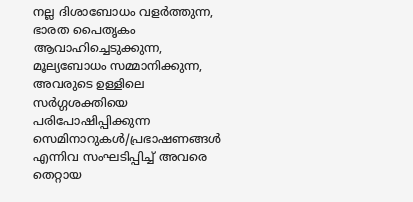നല്ല ദിശാബോധം വളര്‍ത്തുന്ന, ഭാരത പൈതൃകം ആവാഹിച്ചെടുക്കുന്ന, മൂല്യബോധം സമ്മാനിക്കുന്ന, അവരുടെ ഉള്ളിലെ സര്‍ഗ്ഗശക്തിയെ പരിപോഷിപ്പിക്കുന്ന സെമിനാറുകള്‍/പ്രഭാഷണങ്ങള്‍ എന്നിവ സംഘടിപ്പിച്ച് അവരെ തെറ്റായ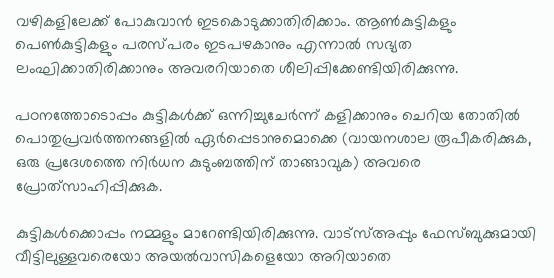വഴികളിലേക്ക് പോകുവാന്‍ ഇടകൊടുക്കാതിരിക്കാം. ആണ്‍കുട്ടികളും പെണ്‍കുട്ടികളും പരസ്പരം ഇടപഴകാനും എന്നാല്‍ സഭ്യത ലംഘിക്കാതിരിക്കാനും അവരറിയാതെ ശീലിപ്പിക്കേണ്ടിയിരിക്കുന്നു.

പഠനത്തോടൊപ്പം കുട്ടികള്‍ക്ക് ഒന്നിച്ചുചേര്‍ന്ന് കളിക്കാനും ചെറിയ തോതില്‍ പൊതുപ്രവര്‍ത്തനങ്ങളില്‍ ഏര്‍പ്പെടാനുമൊക്കെ (വായനശാല രൂപീകരിക്കുക, ഒരു പ്രദേശത്തെ നിര്‍ധന കുടുംബത്തിന് താങ്ങാവുക) അവരെ പ്രോത്‌സാഹിപ്പിക്കുക.

കുട്ടികള്‍ക്കൊപ്പം നമ്മളും മാറേണ്ടിയിരിക്കുന്നു. വാട്‌സ്അപ്പും ഫേസ്ബുക്കുമായി വീട്ടിലുള്ളവരെയോ അയല്‍വാസികളെയോ അറിയാതെ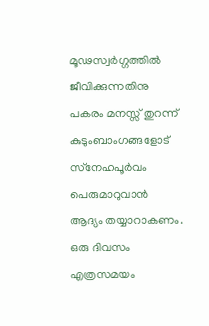മൂഢസ്വര്‍ഗ്ഗത്തില്‍ ജീവിക്കുന്നതിനു പകരം മനസ്സ് തുറന്ന് കുടുംബാംഗങ്ങളോട് സ്‌നേഹപൂര്‍വം പെരുമാറുവാന്‍ ആദ്യം തയ്യാറാകണം. ഒരു ദിവസം എത്രസമയം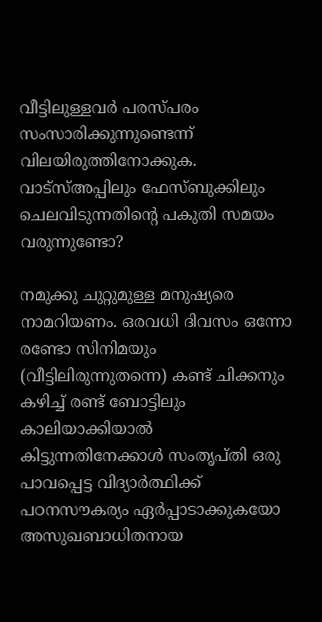വീട്ടിലുള്ളവര്‍ പരസ്പരം സംസാരിക്കുന്നുണ്ടെന്ന് വിലയിരുത്തിനോക്കുക. വാട്‌സ്അപ്പിലും ഫേസ്ബുക്കിലും ചെലവിടുന്നതിന്റെ പകുതി സമയം വരുന്നുണ്ടോ?

നമുക്കു ചുറ്റുമുള്ള മനുഷ്യരെ നാമറിയണം. ഒരവധി ദിവസം ഒന്നോ രണ്ടോ സിനിമയും (വീട്ടിലിരുന്നുതന്നെ) കണ്ട് ചിക്കനും കഴിച്ച് രണ്ട് ബോട്ടിലും കാലിയാക്കിയാല്‍ കിട്ടുന്നതിനേക്കാള്‍ സംതൃപ്തി ഒരു പാവപ്പെട്ട വിദ്യാര്‍ത്ഥിക്ക് പഠനസൗകര്യം ഏര്‍പ്പാടാക്കുകയോ അസുഖബാധിതനായ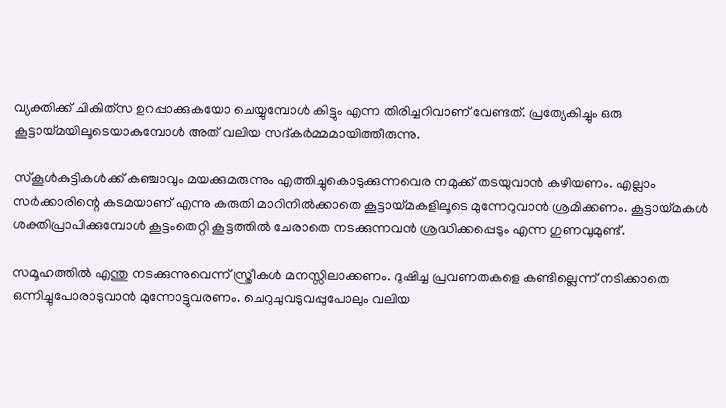വ്യക്തിക്ക് ചികിത്‌സ ഉറപ്പാക്കുകയോ ചെയ്യുമ്പോള്‍ കിട്ടും എന്ന തിരിച്ചറിവാണ് വേണ്ടത്. പ്രത്യേകിച്ചും ഒരു കൂട്ടായ്‌മയിലൂടെയാകുമ്പോള്‍ അത് വലിയ സദ്കര്‍മ്മമായിത്തീരുന്നു.

സ്‌കൂള്‍കുട്ടികള്‍ക്ക് കഞ്ചാവും മയക്കുമരുന്നും എത്തിച്ചുകൊടുക്കുന്നവെര നമുക്ക് തടയുവാന്‍ കഴിയണം. എല്ലാം സര്‍ക്കാരിന്റെ കടമയാണ് എന്നു കരുതി മാറിനില്‍ക്കാതെ കൂട്ടായ്‌മകളിലൂടെ മുന്നേറുവാന്‍ ശ്രമിക്കണം. കൂട്ടായ്‌മകള്‍ ശക്തിപ്രാപിക്കുമ്പോള്‍ കൂട്ടംതെറ്റി കൂട്ടത്തില്‍ ചേരാതെ നടക്കുന്നവന്‍ ശ്രദ്ധിക്കപ്പെടും എന്ന ഗുണവുമുണ്ട്.

സമൂഹത്തില്‍ എന്തു നടക്കുന്നുവെന്ന് സ്ത്രീകള്‍ മനസ്സിലാക്കണം. ദുഷിച്ച പ്രവണതകളെ കണ്ടില്ലെന്ന് നടിക്കാതെ ഒന്നിച്ചുപോരാടുവാന്‍ മുന്നോട്ടുവരണം. ചെറുചുവടുവപ്പുപോലും വലിയ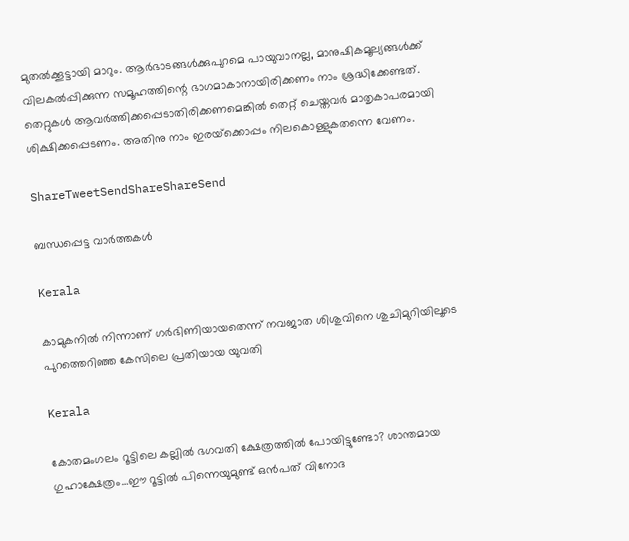മുതല്‍ക്കൂട്ടായി മാറും. ആര്‍ഭാടങ്ങള്‍ക്കുപുറമെ പായുവാനല്ല, മാനുഷികമൂല്യങ്ങള്‍ക്ക് വിലകല്‍പ്പിക്കുന്ന സമൂഹത്തിന്റെ ഭാഗമാകാനായിരിക്കണം നാം ശ്രദ്ധിക്കേണ്ടത്. തെറ്റുകള്‍ ആവര്‍ത്തിക്കപ്പെടാതിരിക്കണമെങ്കില്‍ തെറ്റ് ചെയ്തവര്‍ മാതൃകാപരമായി ശിക്ഷിക്കപ്പെടണം. അതിനു നാം ഇരയ്‌ക്കൊപ്പം നിലകൊള്ളുകതന്നെ വേണം.

ShareTweetSendShareShareSend

ബന്ധപ്പെട്ട വാര്‍ത്തകള്‍

Kerala

കാമുകനില്‍ നിന്നാണ് ഗര്‍ഭിണിയായതെന്ന് നവജാത ശിശുവിനെ ശുചിമുറിയിലൂടെ പുറത്തെറിഞ്ഞ കേസിലെ പ്രതിയായ യുവതി

Kerala

കോതമംഗലം റൂട്ടിലെ കല്ലില്‍ ഭഗവതി ക്ഷേത്രത്തില്‍ പോയിട്ടുണ്ടോ? ശാന്തമായ ഗുഹാക്ഷേത്രം…ഈ റൂട്ടില്‍ പിന്നെയുമുണ്ട് ഒന്‍പത് വിനോദ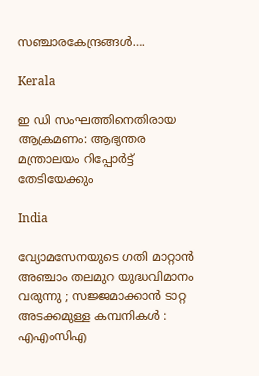സഞ്ചാരകേന്ദ്രങ്ങള്‍….

Kerala

ഇ ഡി സംഘത്തിനെതിരായ ആക്രമണം: ആഭ്യന്തര മന്ത്രാലയം റിപ്പോര്‍ട്ട് തേടിയേക്കും

India

വ്യോമസേനയുടെ ഗതി മാറ്റാൻ അഞ്ചാം തലമുറ യുദ്ധവിമാനം വരുന്നു ; സജ്ജമാക്കാൻ ടാറ്റ അടക്കമുള്ള കമ്പനികൾ : എഎംസിഎ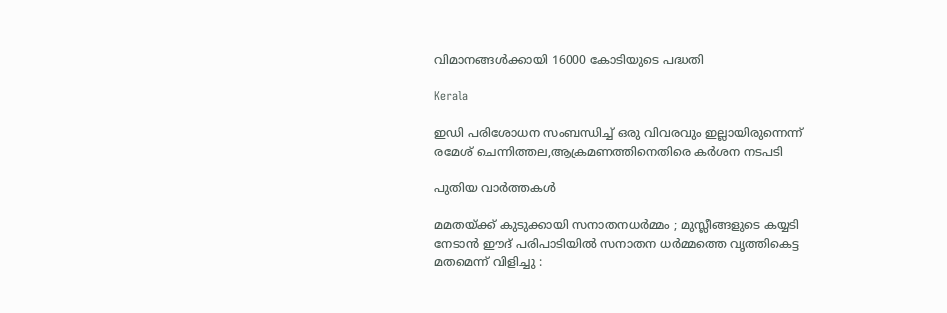വിമാനങ്ങൾക്കായി 16000 കോടിയുടെ പദ്ധതി

Kerala

ഇഡി പരിശോധന സംബന്ധിച്ച് ഒരു വിവരവും ഇല്ലായിരുന്നെന്ന് രമേശ് ചെന്നിത്തല,ആക്രമണത്തിനെതിരെ കര്‍ശന നടപടി

പുതിയ വാര്‍ത്തകള്‍

മമതയ്‌ക്ക് കുടുക്കായി സനാതനധർമ്മം ; മുസ്ലീങ്ങളുടെ കയ്യടി നേടാൻ ഈദ് പരിപാടിയിൽ സനാതന ധർമ്മത്തെ വൃത്തികെട്ട മതമെന്ന് വിളിച്ചു :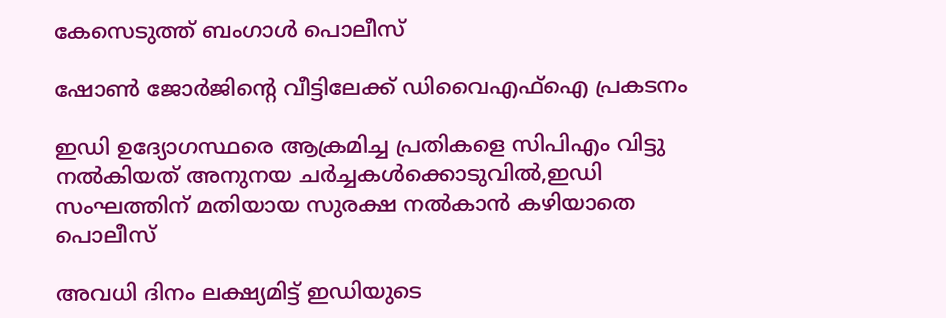കേസെടുത്ത് ബംഗാൾ പൊലീസ്

ഷോണ്‍ ജോര്‍ജിന്റെ വീട്ടിലേക്ക് ഡിവൈഎഫ്ഐ പ്രകടനം

ഇഡി ഉദ്യോഗസ്ഥരെ ആക്രമിച്ച പ്രതികളെ സിപിഎം വിട്ടു നല്‍കിയത് അനുനയ ചര്‍ച്ചകള്‍ക്കൊടുവില്‍,ഇഡി സംഘത്തിന് മതിയായ സുരക്ഷ നല്‍കാന്‍ കഴിയാതെ പൊലീസ്

അവധി ദിനം ലക്ഷ്യമിട്ട് ഇഡിയുടെ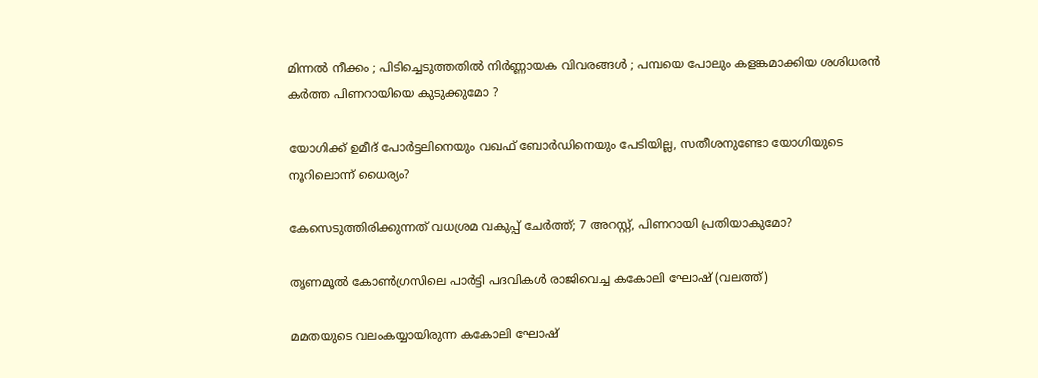മിന്നൽ നീക്കം ; പിടിച്ചെടുത്തതിൽ നിർണ്ണായക വിവരങ്ങൾ ; പമ്പയെ പോലും കളങ്കമാക്കിയ ശശിധരൻ കർത്ത പിണറായിയെ കുടുക്കുമോ ?

യോഗിക്ക് ഉമീദ് പോര്‍ട്ടലിനെയും വഖഫ് ബോര്‍ഡിനെയും പേടിയില്ല, സതീശനുണ്ടോ യോഗിയുടെ നൂറിലൊന്ന് ധൈര്യം?

കേസെടുത്തിരിക്കുന്നത് വധശ്രമ വകുപ്പ് ചേർത്ത്; 7 അറസ്റ്റ്, പിണറായി പ്രതിയാകുമോ?

തൃണമൂല്‍ കോണ്‍ഗ്രസിലെ പാര്‍ട്ടി പദവികള്‍ രാജിവെച്ച കകോലി ഘോഷ് (വലത്ത്)

മമതയുടെ വലംകയ്യായിരുന്ന കകോലി ഘോഷ്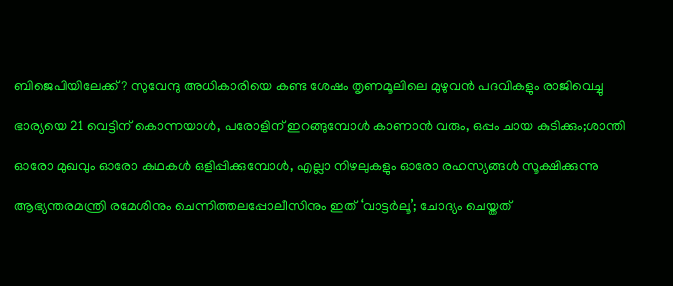ബിജെപിയിലേക്ക്? സുവേന്ദു അധികാരിയെ കണ്ട ശേഷം തൃണമൂലിലെ മുഴുവന്‍ പദവികളും രാജിവെച്ചു

ഭാര്യയെ 21 വെട്ടിന് കൊന്നയാള്‍, പരോളിന് ഇറങ്ങുമ്പോള്‍ കാണാന്‍ വരും, ഒപ്പം ചായ കുടിക്കും;ശാന്തി

ഓരോ മുഖവും ഓരോ കഥകൾ ഒളിപ്പിക്കുമ്പോൾ, എല്ലാ നിഴലുകളും ഓരോ രഹസ്യങ്ങൾ സൂക്ഷിക്കുന്നു

ആഭ്യന്തരമന്ത്രി രമേശിനും ചെന്നിത്തലപ്പോലീസിനും ഇത് ‘വാട്ടർലൂ’; ചോദ്യം ചെയ്തത്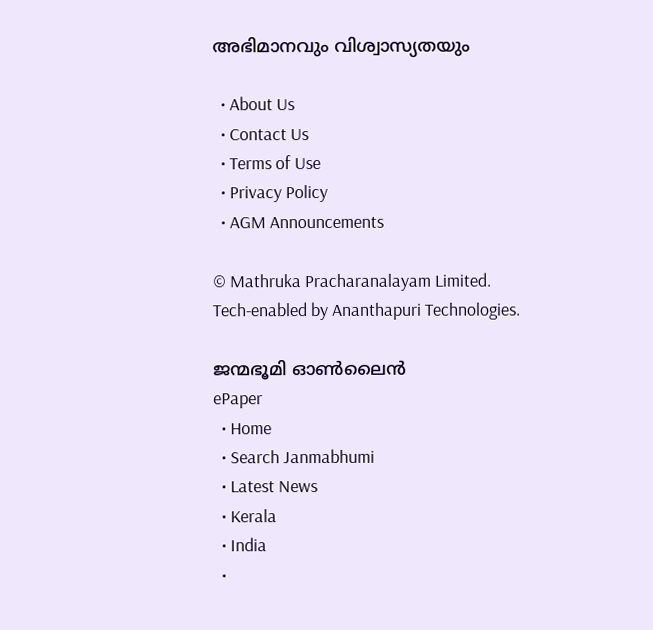അഭിമാനവും വിശ്വാസ്യതയും

  • About Us
  • Contact Us
  • Terms of Use
  • Privacy Policy
  • AGM Announcements

© Mathruka Pracharanalayam Limited.
Tech-enabled by Ananthapuri Technologies.

ജന്മഭൂമി ഓണ്‍ലൈന്‍
ePaper
  • Home
  • Search Janmabhumi
  • Latest News
  • Kerala
  • India
  •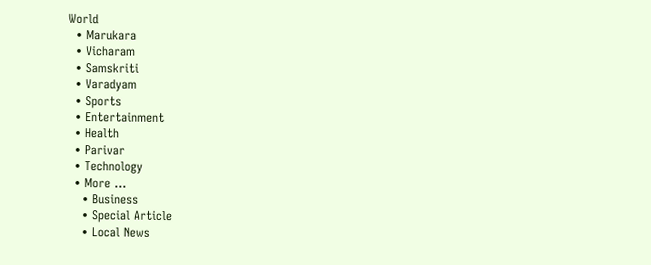World
  • Marukara
  • Vicharam
  • Samskriti
  • Varadyam
  • Sports
  • Entertainment
  • Health
  • Parivar
  • Technology
  • More …
    • Business
    • Special Article
    • Local News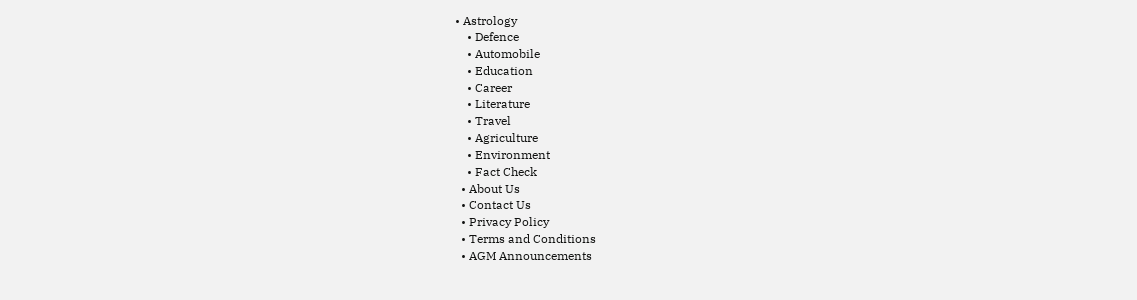• Astrology
    • Defence
    • Automobile
    • Education
    • Career
    • Literature
    • Travel
    • Agriculture
    • Environment
    • Fact Check
  • About Us
  • Contact Us
  • Privacy Policy
  • Terms and Conditions
  • AGM Announcements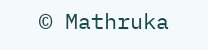© Mathruka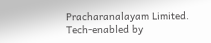Pracharanalayam Limited.
Tech-enabled by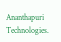Ananthapuri Technologies.